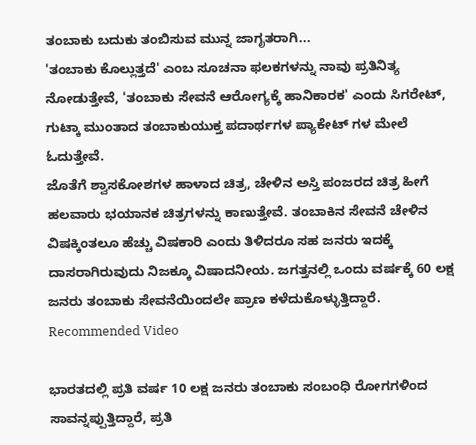ತಂಬಾಕು ಬದುಕು ತಂಬಿಸುವ ಮುನ್ನ ಜಾಗೃತರಾಗಿ...
'ತಂಬಾಕು ಕೊಲ್ಲುತ್ತದೆ' ಎಂಬ ಸೂಚನಾ ಫಲಕಗಳನ್ನು ನಾವು ಪ್ರತಿನಿತ್ಯ ನೋಡುತ್ತೇವೆ, 'ತಂಬಾಕು ಸೇವನೆ ಆರೋಗ್ಯಕ್ಕೆ ಹಾನಿಕಾರಕ' ಎಂದು ಸಿಗರೇಟ್, ಗುಟ್ಕಾ ಮುಂತಾದ ತಂಬಾಕುಯುಕ್ತ ಪದಾರ್ಥಗಳ ಪ್ಯಾಕೇಟ್ ಗಳ ಮೇಲೆ ಓದುತ್ತೇವೆ.
ಜೊತೆಗೆ ಶ್ವಾಸಕೋಶಗಳ ಹಾಳಾದ ಚಿತ್ರ, ಚೇಳಿನ ಅಸ್ತಿ ಪಂಜರದ ಚಿತ್ರ ಹೀಗೆ ಹಲವಾರು ಭಯಾನಕ ಚಿತ್ರಗಳನ್ನು ಕಾಣುತ್ತೇವೆ. ತಂಬಾಕಿನ ಸೇವನೆ ಚೇಳಿನ ವಿಷಕ್ಕಿಂತಲೂ ಹೆಚ್ಚು ವಿಷಕಾರಿ ಎಂದು ತಿಳಿದರೂ ಸಹ ಜನರು ಇದಕ್ಕೆ ದಾಸರಾಗಿರುವುದು ನಿಜಕ್ಕೂ ವಿಷಾದನೀಯ. ಜಗತ್ತನಲ್ಲಿ ಒಂದು ವರ್ಷಕ್ಕೆ 60 ಲಕ್ಷ ಜನರು ತಂಬಾಕು ಸೇವನೆಯಿಂದಲೇ ಪ್ರಾಣ ಕಳೆದುಕೊಳ್ಳುತ್ತಿದ್ದಾರೆ.
Recommended Video

ಭಾರತದಲ್ಲಿ ಪ್ರತಿ ವರ್ಷ 10 ಲಕ್ಷ ಜನರು ತಂಬಾಕು ಸಂಬಂಧಿ ರೋಗಗಳಿಂದ ಸಾವನ್ನಪ್ಪುತ್ತಿದ್ದಾರೆ, ಪ್ರತಿ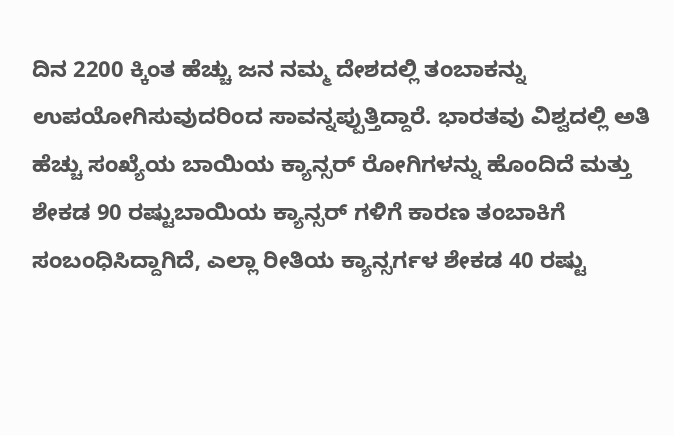ದಿನ 2200 ಕ್ಕಿಂತ ಹೆಚ್ಚು ಜನ ನಮ್ಮ ದೇಶದಲ್ಲಿ ತಂಬಾಕನ್ನು ಉಪಯೋಗಿಸುವುದರಿಂದ ಸಾವನ್ನಪ್ಪುತ್ತಿದ್ದಾರೆ. ಭಾರತವು ವಿಶ್ವದಲ್ಲಿ ಅತಿ ಹೆಚ್ಚು ಸಂಖ್ಯೆಯ ಬಾಯಿಯ ಕ್ಯಾನ್ಸರ್ ರೋಗಿಗಳನ್ನು ಹೊಂದಿದೆ ಮತ್ತು ಶೇಕಡ 90 ರಷ್ಟುಬಾಯಿಯ ಕ್ಯಾನ್ಸರ್ ಗಳಿಗೆ ಕಾರಣ ತಂಬಾಕಿಗೆ ಸಂಬಂಧಿಸಿದ್ದಾಗಿದೆ, ಎಲ್ಲಾ ರೀತಿಯ ಕ್ಯಾನ್ಸರ್ಗಳ ಶೇಕಡ 40 ರಷ್ಟು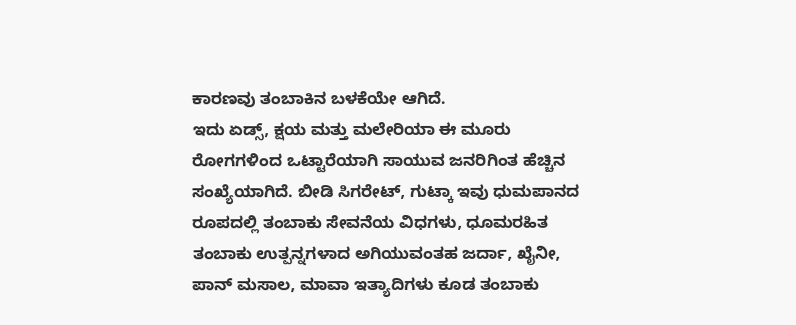ಕಾರಣವು ತಂಬಾಕಿನ ಬಳಕೆಯೇ ಆಗಿದೆ.
ಇದು ಏಡ್ಸ್, ಕ್ಷಯ ಮತ್ತು ಮಲೇರಿಯಾ ಈ ಮೂರು ರೋಗಗಳಿಂದ ಒಟ್ಟಾರೆಯಾಗಿ ಸಾಯುವ ಜನರಿಗಿಂತ ಹೆಚ್ಚಿನ ಸಂಖ್ಯೆಯಾಗಿದೆ. ಬೀಡಿ ಸಿಗರೇಟ್, ಗುಟ್ಕಾ ಇವು ಧುಮಪಾನದ ರೂಪದಲ್ಲಿ ತಂಬಾಕು ಸೇವನೆಯ ವಿಧಗಳು, ಧೂಮರಹಿತ ತಂಬಾಕು ಉತ್ಪನ್ನಗಳಾದ ಅಗಿಯುವಂತಹ ಜರ್ದಾ, ಖೈನೀ, ಪಾನ್ ಮಸಾಲ, ಮಾವಾ ಇತ್ಯಾದಿಗಳು ಕೂಡ ತಂಬಾಕು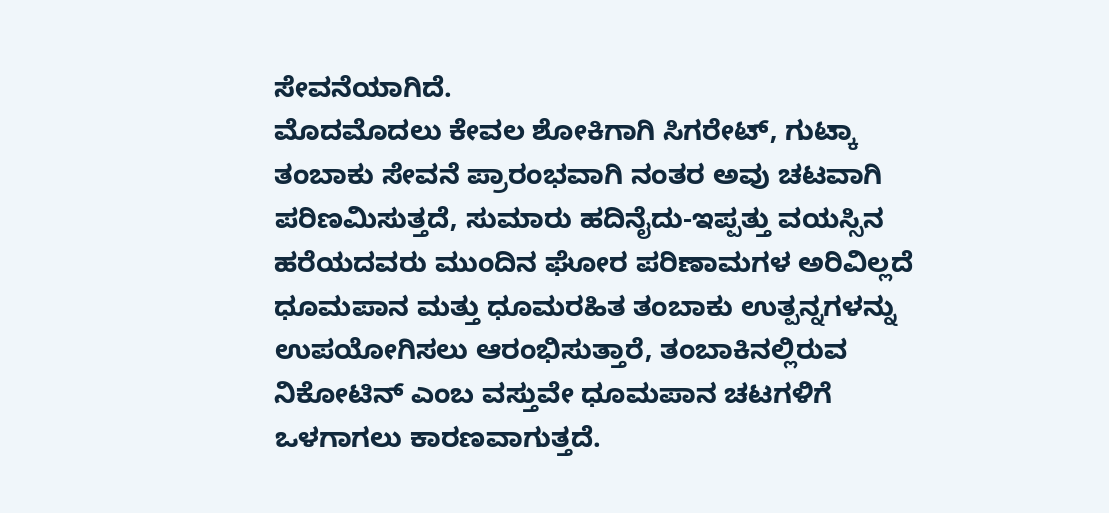ಸೇವನೆಯಾಗಿದೆ.
ಮೊದಮೊದಲು ಕೇವಲ ಶೋಕಿಗಾಗಿ ಸಿಗರೇಟ್, ಗುಟ್ಕಾ ತಂಬಾಕು ಸೇವನೆ ಪ್ರಾರಂಭವಾಗಿ ನಂತರ ಅವು ಚಟವಾಗಿ ಪರಿಣಮಿಸುತ್ತದೆ, ಸುಮಾರು ಹದಿನೈದು-ಇಪ್ಪತ್ತು ವಯಸ್ಸಿನ ಹರೆಯದವರು ಮುಂದಿನ ಘೋರ ಪರಿಣಾಮಗಳ ಅರಿವಿಲ್ಲದೆ ಧೂಮಪಾನ ಮತ್ತು ಧೂಮರಹಿತ ತಂಬಾಕು ಉತ್ಪನ್ನಗಳನ್ನು ಉಪಯೋಗಿಸಲು ಆರಂಭಿಸುತ್ತಾರೆ, ತಂಬಾಕಿನಲ್ಲಿರುವ ನಿಕೋಟಿನ್ ಎಂಬ ವಸ್ತುವೇ ಧೂಮಪಾನ ಚಟಗಳಿಗೆ ಒಳಗಾಗಲು ಕಾರಣವಾಗುತ್ತದೆ.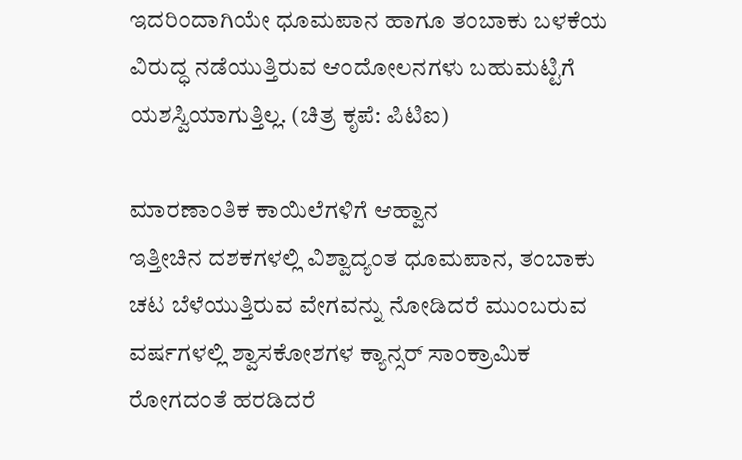ಇದರಿಂದಾಗಿಯೇ ಧೂಮಪಾನ ಹಾಗೂ ತಂಬಾಕು ಬಳಕೆಯ ವಿರುದ್ಧ ನಡೆಯುತ್ತಿರುವ ಆಂದೋಲನಗಳು ಬಹುಮಟ್ಟಿಗೆ ಯಶಸ್ವಿಯಾಗುತ್ತಿಲ್ಲ. (ಚಿತ್ರ ಕೃಪೆ: ಪಿಟಿಐ)

ಮಾರಣಾಂತಿಕ ಕಾಯಿಲೆಗಳಿಗೆ ಆಹ್ವಾನ
ಇತ್ತೀಚಿನ ದಶಕಗಳಲ್ಲಿ ವಿಶ್ವಾದ್ಯಂತ ಧೂಮಪಾನ, ತಂಬಾಕು ಚಟ ಬೆಳೆಯುತ್ತಿರುವ ವೇಗವನ್ನು ನೋಡಿದರೆ ಮುಂಬರುವ ವರ್ಷಗಳಲ್ಲಿ ಶ್ವಾಸಕೋಶಗಳ ಕ್ಯಾನ್ಸರ್ ಸಾಂಕ್ರಾಮಿಕ ರೋಗದಂತೆ ಹರಡಿದರೆ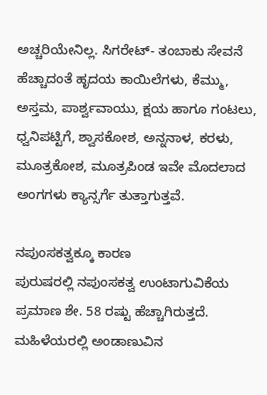ಅಚ್ಚರಿಯೇನಿಲ್ಲ. ಸಿಗರೇಟ್- ತಂಬಾಕು ಸೇವನೆ ಹೆಚ್ಚಾದಂತೆ ಹೃದಯ ಕಾಯಿಲೆಗಳು, ಕೆಮ್ಮು, ಅಸ್ತಮ, ಪಾರ್ಶ್ವವಾಯು, ಕ್ಷಯ ಹಾಗೂ ಗಂಟಲು, ಧ್ವನಿಪಟ್ಟಿಗೆ, ಶ್ವಾಸಕೋಶ, ಅನ್ನನಾಳ, ಕರಳು, ಮೂತ್ರಕೋಶ, ಮೂತ್ರಪಿಂಡ ಇವೇ ಮೊದಲಾದ ಅಂಗಗಳು ಕ್ಯಾನ್ಸರ್ಗೆ ತುತ್ತಾಗುತ್ತವೆ.

ನಪುಂಸಕತ್ವಕ್ಕೂ ಕಾರಣ
ಪುರುಷರಲ್ಲಿ ನಪುಂಸಕತ್ವ ಉಂಟಾಗುವಿಕೆಯ ಪ್ರಮಾಣ ಶೇ. 58 ರಷ್ಟು ಹೆಚ್ಚಾಗಿರುತ್ತದೆ. ಮಹಿಳೆಯರಲ್ಲಿ ಅಂಡಾಣುವಿನ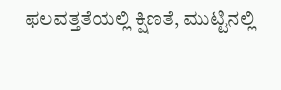ಫಲವತ್ತತೆಯಲ್ಲಿ ಕ್ಷಿಣತೆ, ಮುಟ್ಟಿನಲ್ಲಿ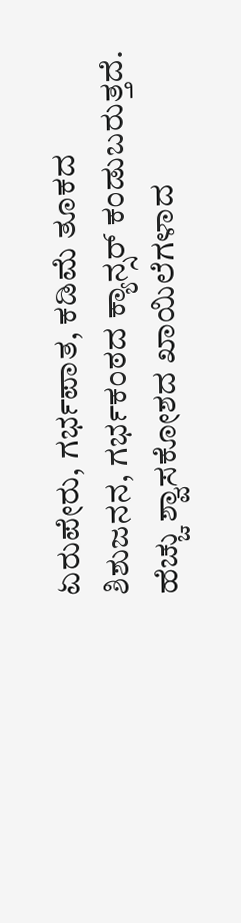ಏರುಪೇರು, ಗರ್ಭಪಾತ, ಕಡಿಮೆ ತೂಕದ ಶಿಶುಜನನ, ಗರ್ಭಕಂಠದ ಕ್ಯಾನ್ಸರ್ ಕಂಡುಬರುತ್ತದೆ. ಹೆಚ್ಚು ಶ್ವಾಸಕೋಶದ ಖಾಯಿಲೆಗಳಾದ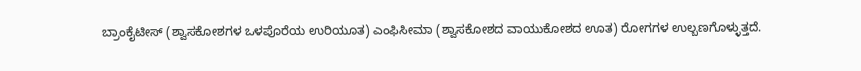ಬ್ರಾಂಕೈಟೀಸ್ (ಶ್ವಾಸಕೋಶಗಳ ಒಳಪೊರೆಯ ಉರಿಯೂತ) ಎಂಫಿಸೀಮಾ (ಶ್ವಾಸಕೋಶದ ವಾಯುಕೋಶದ ಊತ) ರೋಗಗಳ ಉಲ್ಬಣಗೊಳ್ಳುತ್ತದೆ.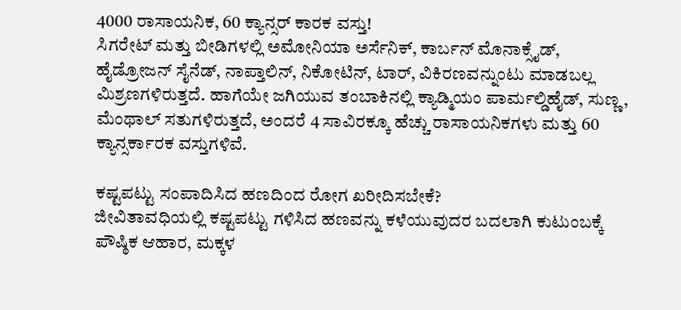4000 ರಾಸಾಯನಿಕ, 60 ಕ್ಯಾನ್ಸರ್ ಕಾರಕ ವಸ್ತು!
ಸಿಗರೇಟ್ ಮತ್ತು ಬೀಡಿಗಳಲ್ಲಿ ಅಮೋನಿಯಾ ಅರ್ಸೆನಿಕ್, ಕಾರ್ಬನ್ ಮೊನಾಕ್ಸೈಡ್, ಹೈಡ್ರೋಜನ್ ಸೈನೆಡ್, ನಾಪ್ತಾಲಿನ್, ನಿಕೋಟಿನ್, ಟಾರ್, ವಿಕಿರಣವನ್ನುಂಟು ಮಾಡಬಲ್ಲ ಮಿಶ್ರಣಗಳಿರುತ್ತದೆ. ಹಾಗೆಯೇ ಜಗಿಯುವ ತಂಬಾಕಿನಲ್ಲಿ ಕ್ಯಾಡ್ಮಿಯಂ ಪಾರ್ಮಲ್ಡಿಹೈಡ್, ಸುಣ್ಣ, ಮೆಂಥಾಲ್ ಸತುಗಳಿರುತ್ತದೆ, ಅಂದರೆ 4 ಸಾವಿರಕ್ಕೂ ಹೆಚ್ಚು ರಾಸಾಯನಿಕಗಳು ಮತ್ತು 60 ಕ್ಯಾನ್ಸರ್ಕಾರಕ ವಸ್ತುಗಳಿವೆ.

ಕಷ್ಟಪಟ್ಟು ಸಂಪಾದಿಸಿದ ಹಣದಿಂದ ರೋಗ ಖರೀದಿಸಬೇಕೆ?
ಜೀವಿತಾವಧಿಯಲ್ಲಿ ಕಷ್ಟಪಟ್ಟು ಗಳಿಸಿದ ಹಣವನ್ನು ಕಳೆಯುವುದರ ಬದಲಾಗಿ ಕುಟುಂಬಕ್ಕೆ ಪೌಷ್ಠಿಕ ಆಹಾರ, ಮಕ್ಕಳ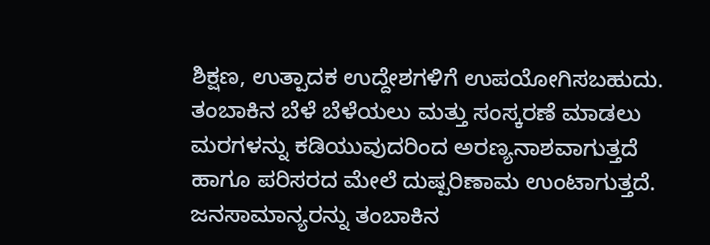ಶಿಕ್ಷಣ, ಉತ್ಪಾದಕ ಉದ್ದೇಶಗಳಿಗೆ ಉಪಯೋಗಿಸಬಹುದು. ತಂಬಾಕಿನ ಬೆಳೆ ಬೆಳೆಯಲು ಮತ್ತು ಸಂಸ್ಕರಣೆ ಮಾಡಲು ಮರಗಳನ್ನು ಕಡಿಯುವುದರಿಂದ ಅರಣ್ಯನಾಶವಾಗುತ್ತದೆ ಹಾಗೂ ಪರಿಸರದ ಮೇಲೆ ದುಷ್ಪರಿಣಾಮ ಉಂಟಾಗುತ್ತದೆ. ಜನಸಾಮಾನ್ಯರನ್ನು ತಂಬಾಕಿನ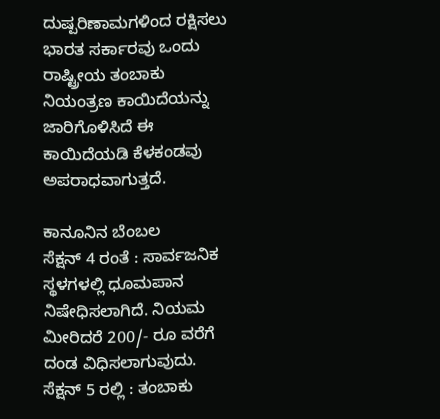ದುಷ್ಪರಿಣಾಮಗಳಿಂದ ರಕ್ಷಿಸಲು ಭಾರತ ಸರ್ಕಾರವು ಒಂದು ರಾಷ್ಟ್ರೀಯ ತಂಬಾಕು ನಿಯಂತ್ರಣ ಕಾಯಿದೆಯನ್ನು ಜಾರಿಗೊಳಿಸಿದೆ ಈ ಕಾಯಿದೆಯಡಿ ಕೆಳಕಂಡವು ಅಪರಾಧವಾಗುತ್ತದೆ.

ಕಾನೂನಿನ ಬೆಂಬಲ
ಸೆಕ್ಷನ್ 4 ರಂತೆ : ಸಾರ್ವಜನಿಕ ಸ್ಥಳಗಳಲ್ಲಿ ಧೂಮಪಾನ ನಿಷೇಧಿಸಲಾಗಿದೆ. ನಿಯಮ ಮೀರಿದರೆ 200/- ರೂ ವರೆಗೆ ದಂಡ ವಿಧಿಸಲಾಗುವುದು. ಸೆಕ್ಷನ್ 5 ರಲ್ಲಿ : ತಂಬಾಕು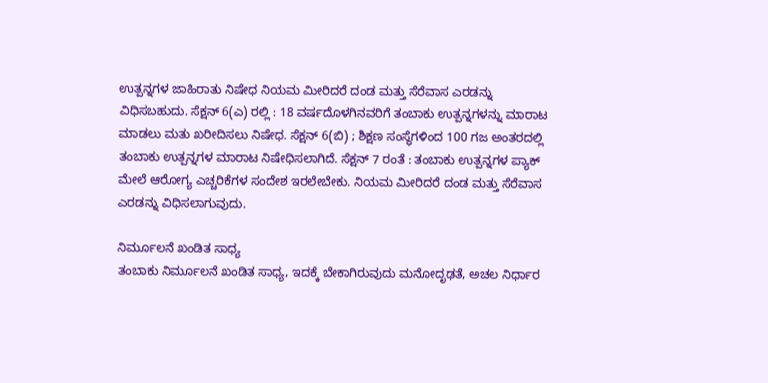ಉತ್ಪನ್ನಗಳ ಜಾಹಿರಾತು ನಿಷೇಧ ನಿಯಮ ಮೀರಿದರೆ ದಂಡ ಮತ್ತು ಸೆರೆವಾಸ ಎರಡನ್ನು ವಿಧಿಸಬಹುದು. ಸೆಕ್ಷನ್ 6(ಎ) ರಲ್ಲಿ : 18 ವರ್ಷದೊಳಗಿನವರಿಗೆ ತಂಬಾಕು ಉತ್ಪನ್ನಗಳನ್ನು ಮಾರಾಟ ಮಾಡಲು ಮತು ಖರೀದಿಸಲು ನಿಷೇಧ. ಸೆಕ್ಷನ್ 6(ಬಿ) ; ಶಿಕ್ಷಣ ಸಂಸ್ಥೆಗಳಿಂದ 100 ಗಜ ಅಂತರದಲ್ಲಿ ತಂಬಾಕು ಉತ್ಪನ್ನಗಳ ಮಾರಾಟ ನಿಷೇಧಿಸಲಾಗಿದೆ. ಸೆಕ್ಷನ್ 7 ರಂತೆ : ತಂಬಾಕು ಉತ್ಪನ್ನಗಳ ಪ್ಯಾಕ್ ಮೇಲೆ ಆರೋಗ್ಯ ಎಚ್ಚರಿಕೆಗಳ ಸಂದೇಶ ಇರಲೇಬೇಕು. ನಿಯಮ ಮೀರಿದರೆ ದಂಡ ಮತ್ತು ಸೆರೆವಾಸ ಎರಡನ್ನು ವಿಧಿಸಲಾಗುವುದು.

ನಿರ್ಮೂಲನೆ ಖಂಡಿತ ಸಾಧ್ಯ
ತಂಬಾಕು ನಿರ್ಮೂಲನೆ ಖಂಡಿತ ಸಾಧ್ಯ, ಇದಕ್ಕೆ ಬೇಕಾಗಿರುವುದು ಮನೋದೃಢತೆ, ಅಚಲ ನಿರ್ಧಾರ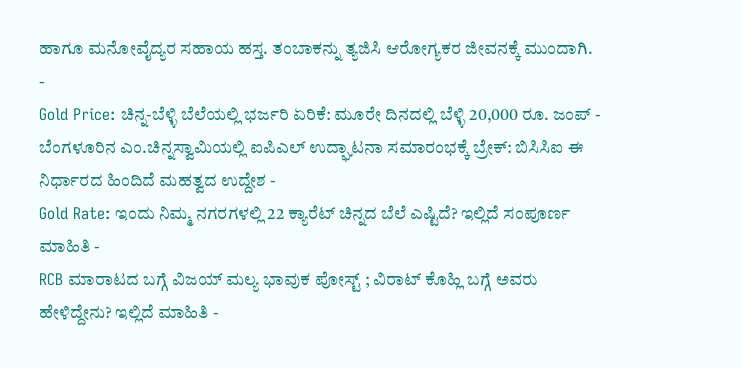ಹಾಗೂ ಮನೋವೈದ್ಯರ ಸಹಾಯ ಹಸ್ತ. ತಂಬಾಕನ್ನು ತ್ಯಜಿಸಿ ಆರೋಗ್ಯಕರ ಜೀವನಕ್ಕೆ ಮುಂದಾಗಿ.
-
Gold Price: ಚಿನ್ನ-ಬೆಳ್ಳಿ ಬೆಲೆಯಲ್ಲಿ ಭರ್ಜರಿ ಏರಿಕೆ: ಮೂರೇ ದಿನದಲ್ಲಿ ಬೆಳ್ಳಿ 20,000 ರೂ. ಜಂಪ್ -
ಬೆಂಗಳೂರಿನ ಎಂ.ಚಿನ್ನಸ್ವಾಮಿಯಲ್ಲಿ ಐಪಿಎಲ್ ಉದ್ಘಾಟನಾ ಸಮಾರಂಭಕ್ಕೆ ಬ್ರೇಕ್: ಬಿಸಿಸಿಐ ಈ ನಿರ್ಧಾರದ ಹಿಂದಿದೆ ಮಹತ್ವದ ಉದ್ದೇಶ -
Gold Rate: ಇಂದು ನಿಮ್ಮ ನಗರಗಳಲ್ಲಿ 22 ಕ್ಯಾರೆಟ್ ಚಿನ್ನದ ಬೆಲೆ ಎಷ್ಟಿದೆ? ಇಲ್ಲಿದೆ ಸಂಪೂರ್ಣ ಮಾಹಿತಿ -
RCB ಮಾರಾಟದ ಬಗ್ಗೆ ವಿಜಯ್ ಮಲ್ಯ ಭಾವುಕ ಪೋಸ್ಟ್ ; ವಿರಾಟ್ ಕೊಹ್ಲಿ ಬಗ್ಗೆ ಅವರು ಹೇಳಿದ್ದೇನು? ಇಲ್ಲಿದೆ ಮಾಹಿತಿ -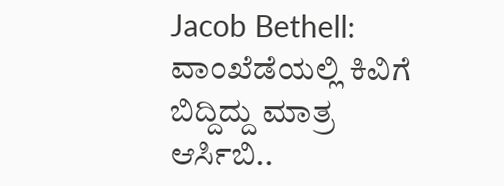Jacob Bethell: ವಾಂಖೆಡೆಯಲ್ಲಿ ಕಿವಿಗೆ ಬಿದ್ದಿದ್ದು ಮಾತ್ರ ಆರ್ಸಿಬಿ..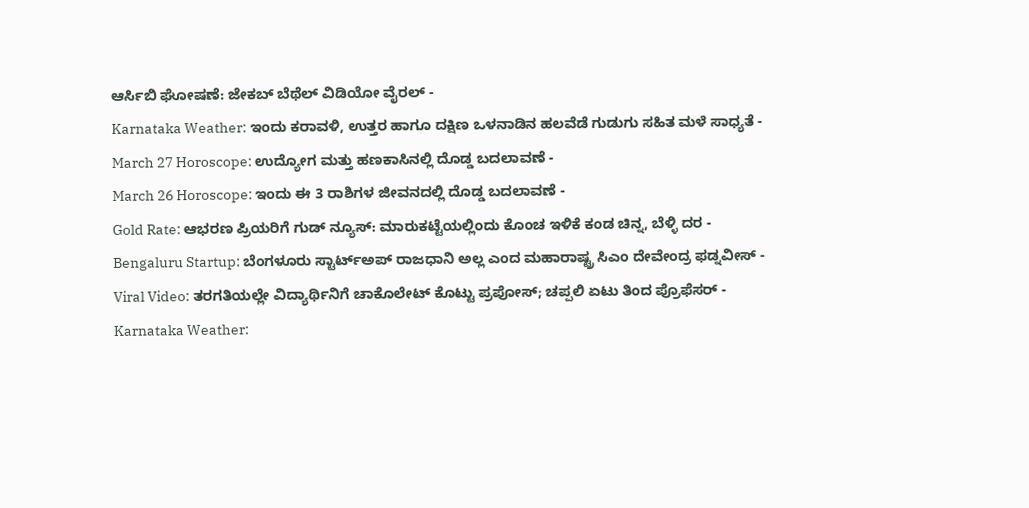ಆರ್ಸಿಬಿ ಘೋಷಣೆ: ಜೇಕಬ್ ಬೆಥೆಲ್ ವಿಡಿಯೋ ವೈರಲ್ -
Karnataka Weather: ಇಂದು ಕರಾವಳಿ, ಉತ್ತರ ಹಾಗೂ ದಕ್ಷಿಣ ಒಳನಾಡಿನ ಹಲವೆಡೆ ಗುಡುಗು ಸಹಿತ ಮಳೆ ಸಾಧ್ಯತೆ -
March 27 Horoscope: ಉದ್ಯೋಗ ಮತ್ತು ಹಣಕಾಸಿನಲ್ಲಿ ದೊಡ್ಡ ಬದಲಾವಣೆ -
March 26 Horoscope: ಇಂದು ಈ 3 ರಾಶಿಗಳ ಜೀವನದಲ್ಲಿ ದೊಡ್ಡ ಬದಲಾವಣೆ -
Gold Rate: ಆಭರಣ ಪ್ರಿಯರಿಗೆ ಗುಡ್ ನ್ಯೂಸ್: ಮಾರುಕಟ್ಟೆಯಲ್ಲಿಂದು ಕೊಂಚ ಇಳಿಕೆ ಕಂಡ ಚಿನ್ನ, ಬೆಳ್ಳಿ ದರ -
Bengaluru Startup: ಬೆಂಗಳೂರು ಸ್ಟಾರ್ಟ್ಅಪ್ ರಾಜಧಾನಿ ಅಲ್ಲ ಎಂದ ಮಹಾರಾಷ್ಟ್ರ ಸಿಎಂ ದೇವೇಂದ್ರ ಫಡ್ನವೀಸ್ -
Viral Video: ತರಗತಿಯಲ್ಲೇ ವಿದ್ಯಾರ್ಥಿನಿಗೆ ಚಾಕೊಲೇಟ್ ಕೊಟ್ಟು ಪ್ರಪೋಸ್; ಚಪ್ಪಲಿ ಏಟು ತಿಂದ ಪ್ರೊಫೆಸರ್ -
Karnataka Weather: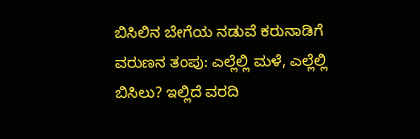ಬಿಸಿಲಿನ ಬೇಗೆಯ ನಡುವೆ ಕರುನಾಡಿಗೆ ವರುಣನ ತಂಪು: ಎಲ್ಲೆಲ್ಲಿ ಮಳೆ, ಎಲ್ಲೆಲ್ಲಿ ಬಿಸಿಲು? ಇಲ್ಲಿದೆ ವರದಿ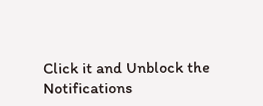Click it and Unblock the Notifications